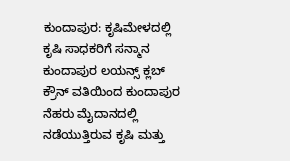ಕುಂದಾಪುರ: ಕೃಷಿಮೇಳದಲ್ಲಿ ಕೃಷಿ ಸಾಧಕರಿಗೆ ಸನ್ಮಾನ
ಕುಂದಾಪುರ ಲಯನ್ಸ್ ಕ್ಲಬ್ ಕ್ರೌನ್ ವತಿಯಿಂದ ಕುಂದಾಪುರ ನೆಹರು ಮೈದಾನದಲ್ಲಿ ನಡೆಯುತ್ತಿರುವ ಕೃಷಿ ಮತ್ತು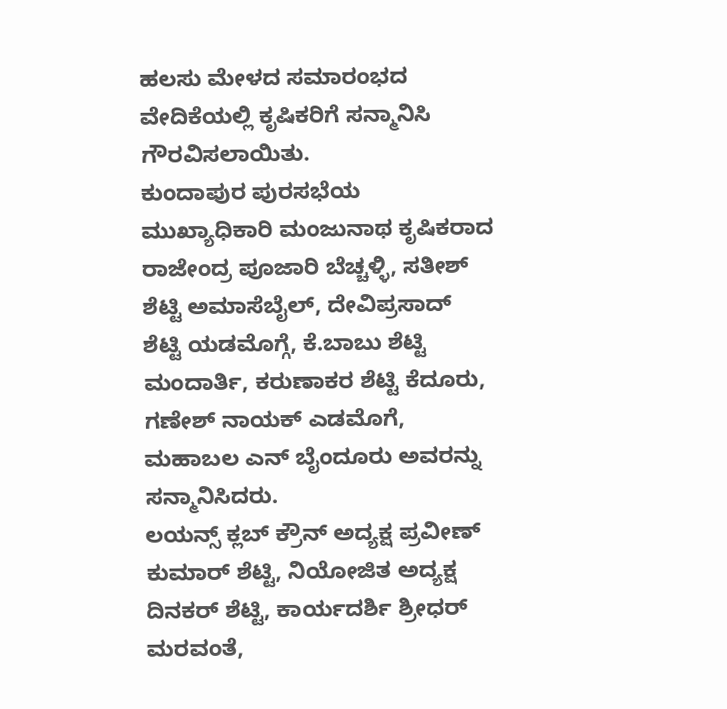ಹಲಸು ಮೇಳದ ಸಮಾರಂಭದ ವೇದಿಕೆಯಲ್ಲಿ ಕೃಷಿಕರಿಗೆ ಸನ್ಮಾನಿಸಿ ಗೌರವಿಸಲಾಯಿತು.
ಕುಂದಾಪುರ ಪುರಸಭೆಯ ಮುಖ್ಯಾಧಿಕಾರಿ ಮಂಜುನಾಥ ಕೃಷಿಕರಾದ ರಾಜೇಂದ್ರ ಪೂಜಾರಿ ಬೆಚ್ಚಳ್ಳಿ, ಸತೀಶ್ ಶೆಟ್ಟಿ ಅಮಾಸೆಬೈಲ್, ದೇವಿಪ್ರಸಾದ್ ಶೆಟ್ಟಿ ಯಡಮೊಗ್ಗೆ, ಕೆ.ಬಾಬು ಶೆಟ್ಟಿ ಮಂದಾರ್ತಿ, ಕರುಣಾಕರ ಶೆಟ್ಟಿ ಕೆದೂರು, ಗಣೇಶ್ ನಾಯಕ್ ಎಡಮೊಗೆ, ಮಹಾಬಲ ಎನ್ ಬೈಂದೂರು ಅವರನ್ನು ಸನ್ಮಾನಿಸಿದರು.
ಲಯನ್ಸ್ ಕ್ಲಬ್ ಕ್ರೌನ್ ಅದ್ಯಕ್ಷ ಪ್ರವೀಣ್ ಕುಮಾರ್ ಶೆಟ್ಟಿ, ನಿಯೋಜಿತ ಅದ್ಯಕ್ಷ ದಿನಕರ್ ಶೆಟ್ಟಿ, ಕಾರ್ಯದರ್ಶಿ ಶ್ರೀಧರ್ ಮರವಂತೆ,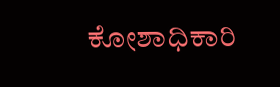ಕೋಶಾಧಿಕಾರಿ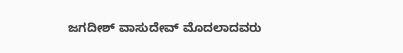ಜಗದೀಶ್ ವಾಸುದೇವ್ ಮೊದಲಾದವರು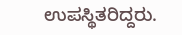ಉಪಸ್ಥಿತರಿದ್ದರು.